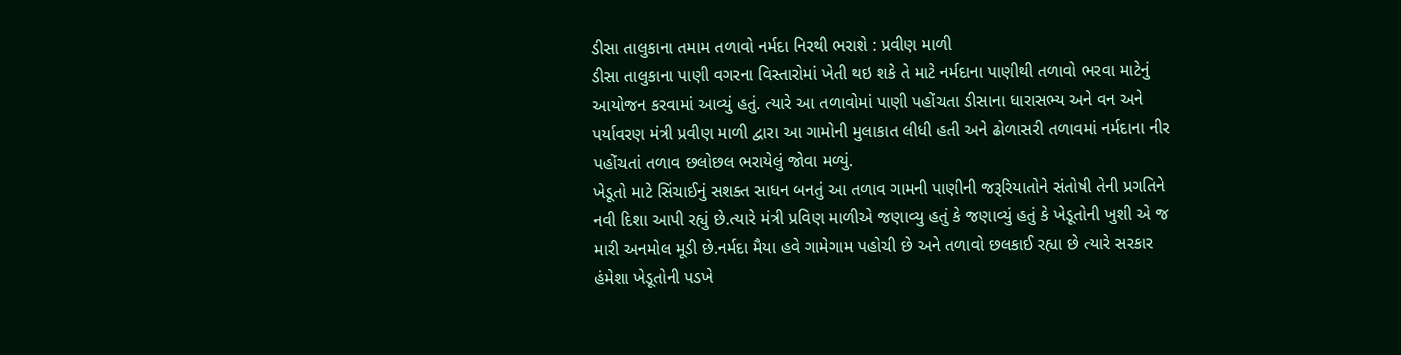ડીસા તાલુકાના તમામ તળાવો નર્મદા નિરથી ભરાશે : પ્રવીણ માળી
ડીસા તાલુકાના પાણી વગરના વિસ્તારોમાં ખેતી થઇ શકે તે માટે નર્મદાના પાણીથી તળાવો ભરવા માટેનું આયોજન કરવામાં આવ્યું હતું. ત્યારે આ તળાવોમાં પાણી પહોંચતા ડીસાના ધારાસભ્ય અને વન અને પર્યાવરણ મંત્રી પ્રવીણ માળી દ્વારા આ ગામોની મુલાકાત લીધી હતી અને ઢોળાસરી તળાવમાં નર્મદાના નીર પહોંચતાં તળાવ છલોછલ ભરાયેલું જોવા મળ્યું.
ખેડૂતો માટે સિંચાઈનું સશક્ત સાધન બનતું આ તળાવ ગામની પાણીની જરૂરિયાતોને સંતોષી તેની પ્રગતિને નવી દિશા આપી રહ્યું છે.ત્યારે મંત્રી પ્રવિણ માળીએ જણાવ્યુ હતું કે જણાવ્યું હતું કે ખેડૂતોની ખુશી એ જ મારી અનમોલ મૂડી છે.નર્મદા મૈયા હવે ગામેગામ પહોચી છે અને તળાવો છલકાઈ રહ્યા છે ત્યારે સરકાર હંમેશા ખેડૂતોની પડખે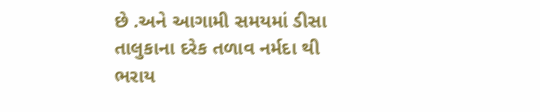છે .અને આગામી સમયમાં ડીસા તાલુકાના દરેક તળાવ નર્મદા થી ભરાય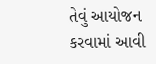તેવું આયોજન કરવામાં આવી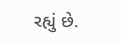રહ્યું છે.